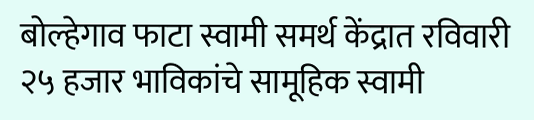बोल्हेगाव फाटा स्वामी समर्थ केंद्रात रविवारी २५ हजार भाविकांचे सामूहिक स्वामी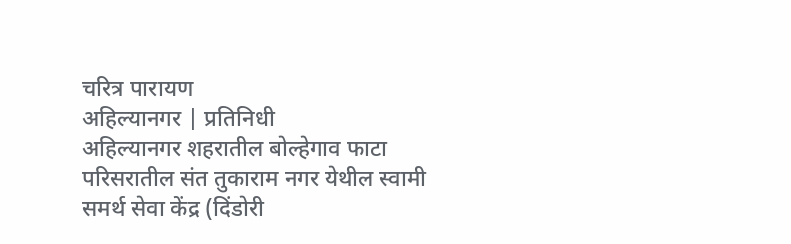चरित्र पारायण
अहिल्यानगर | प्रतिनिधी
अहिल्यानगर शहरातील बोल्हेगाव फाटा परिसरातील संत तुकाराम नगर येथील स्वामी समर्थ सेवा केंद्र (दिंडोरी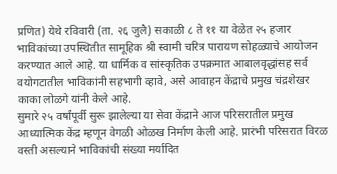प्रणित) येथे रविवारी (ता. २६ जुलै) सकाळी ८ ते ११ या वेळेत २५ हजार भाविकांच्या उपस्थितीत सामूहिक श्री स्वामी चरित्र पारायण सोहळ्याचे आयोजन करण्यात आले आहे. या धार्मिक व सांस्कृतिक उपक्रमात आबालवृद्धांसह सर्व वयोगटातील भाविकांनी सहभागी व्हावे, असे आवाहन केंद्राचे प्रमुख चंद्रशेखर काका लोळगे यांनी केले आहे.
सुमारे २५ वर्षांपूर्वी सुरू झालेल्या या सेवा केंद्राने आज परिसरातील प्रमुख आध्यात्मिक केंद्र म्हणून वेगळी ओळख निर्माण केली आहे. प्रारंभी परिसरात विरळ वस्ती असल्याने भाविकांची संख्या मर्यादित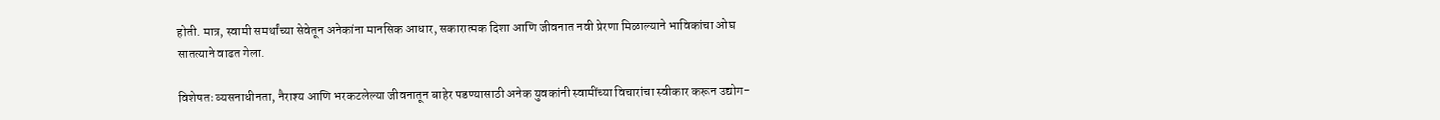होती. मात्र, स्वामी समर्थांच्या सेवेतून अनेकांना मानसिक आधार, सकारात्मक दिशा आणि जीवनात नवी प्रेरणा मिळाल्याने भाविकांचा ओघ सातत्याने वाढत गेला.

विशेषतः व्यसनाधीनता, नैराश्य आणि भरकटलेल्या जीवनातून बाहेर पडण्यासाठी अनेक युवकांनी स्वामींच्या विचारांचा स्वीकार करून उद्योग-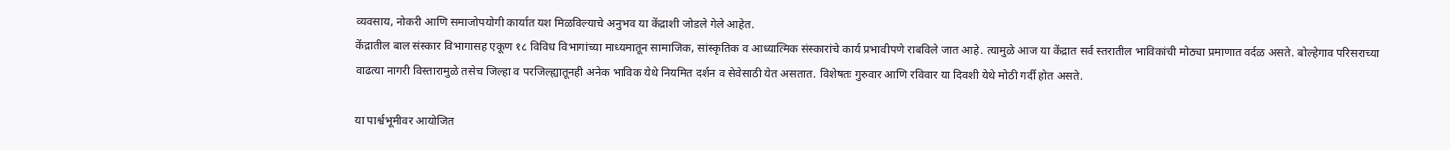व्यवसाय, नोकरी आणि समाजोपयोगी कार्यात यश मिळविल्याचे अनुभव या केंद्राशी जोडले गेले आहेत.
केंद्रातील बाल संस्कार विभागासह एकूण १८ विविध विभागांच्या माध्यमातून सामाजिक, सांस्कृतिक व आध्यात्मिक संस्कारांचे कार्य प्रभावीपणे राबविले जात आहे. त्यामुळे आज या केंद्रात सर्व स्तरातील भाविकांची मोठ्या प्रमाणात वर्दळ असते. बोल्हेगाव परिसराच्या वाढत्या नागरी विस्तारामुळे तसेच जिल्हा व परजिल्ह्यातूनही अनेक भाविक येथे नियमित दर्शन व सेवेसाठी येत असतात. विशेषतः गुरुवार आणि रविवार या दिवशी येथे मोठी गर्दी होत असते.

या पार्श्वभूमीवर आयोजित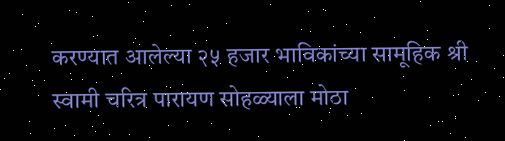करण्यात आलेल्या २५ हजार भाविकांच्या सामूहिक श्री स्वामी चरित्र पारायण सोहळ्याला मोठा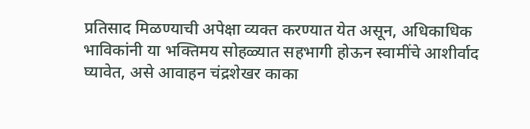प्रतिसाद मिळण्याची अपेक्षा व्यक्त करण्यात येत असून, अधिकाधिक भाविकांनी या भक्तिमय सोहळ्यात सहभागी होऊन स्वामींचे आशीर्वाद घ्यावेत, असे आवाहन चंद्रशेखर काका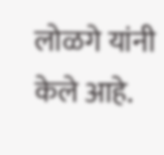लोळगे यांनी केले आहे.